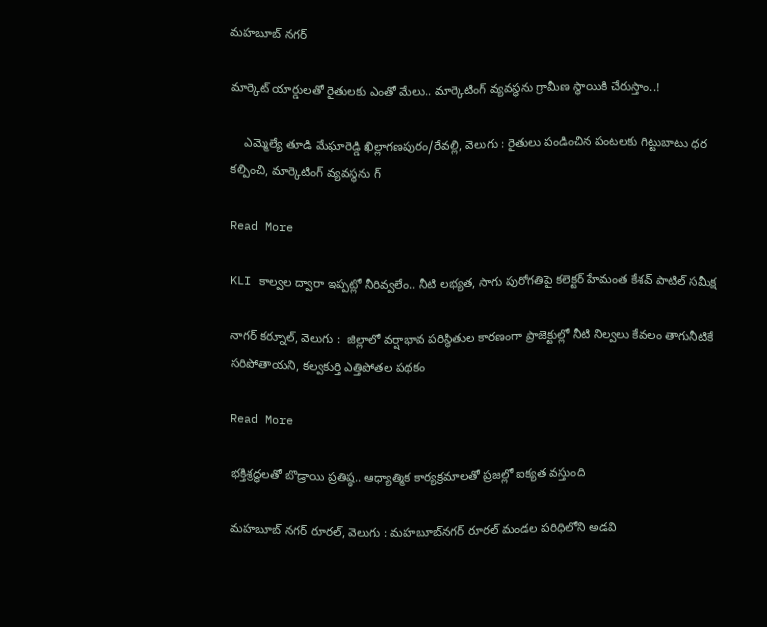మహబూబ్ నగర్

మార్కెట్ యార్డులతో రైతులకు ఎంతో మేలు.. మార్కెటింగ్ వ్యవస్థను గ్రామీణ స్థాయికి చేరుస్తాం..!

    ఎమ్మెల్యే తూడి మేఘారెడ్డి ఖిల్లాగణపురం/రేవల్లి, వెలుగు : రైతులు పండించిన పంటలకు గిట్టుబాటు ధర కల్పించి, మార్కెటింగ్ వ్యవస్థను గ్

Read More

KLI కాల్వల ద్వారా ఇప్పట్లో నీరివ్వలేం.. నీటి లభ్యత, సాగు పురోగతిపై కలెక్టర్ హేమంత కేశవ్ పాటిల్ సమీక్ష

నాగర్ కర్నూల్, వెలుగు :  జిల్లాలో వర్షాభావ పరిస్థితుల కారణంగా ప్రాజెక్టుల్లో నీటి నిల్వలు కేవలం తాగునీటికే సరిపోతాయని, కల్వకుర్తి ఎత్తిపోతల పథకం

Read More

భక్తిశ్రద్ధలతో బొడ్రాయి ప్రతిష్ఠ.. ఆధ్యాత్మిక కార్యక్రమాలతో ప్రజల్లో ఐక్యత వస్తుంది

మహబూబ్ నగర్ రూరల్, వెలుగు : మహబూబ్‌‌నగర్ రూరల్ మండల పరిధిలోని అడవి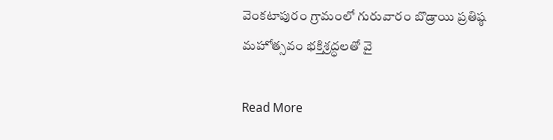వెంకటాపురం గ్రామంలో గురువారం బొడ్రాయి ప్రతిష్ఠ మహోత్సవం భక్తిశ్రద్ధలతో వై

Read More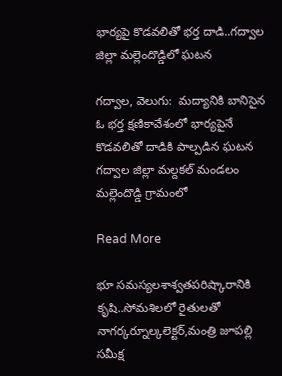భార్యపై కొడవలితో భర్త దాడి..గద్వాల జిల్లా మల్లెందొడ్డిలో ఘటన

గద్వాల, వెలుగు:  మద్యానికి బానిసైన ఓ భర్త క్షణికావేశంలో భార్యపైనే కొడవలితో దాడికి పాల్పడిన ఘటన గద్వాల జిల్లా మల్దకల్ మండలం మల్లెందొడ్డి గ్రామంలో

Read More

భూ సమస్యలశాశ్వతపరిష్కారానికి కృషి..సోమశిలలో రైతులతో నాగర్కర్నూల్కలెక్టర్,మంత్రి జూపల్లి సమీక్ష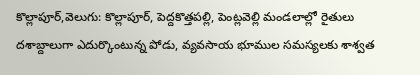కొల్లాపూర్,వెలుగు: కొల్లాపూర్, పెద్దకొత్తపల్లి, పెంట్లవెల్లి మండలాల్లో రైతులు దశాబ్దాలుగా ఎదుర్కొంటున్న పోడు, వ్యవసాయ భూముల సమస్యలకు శాశ్వత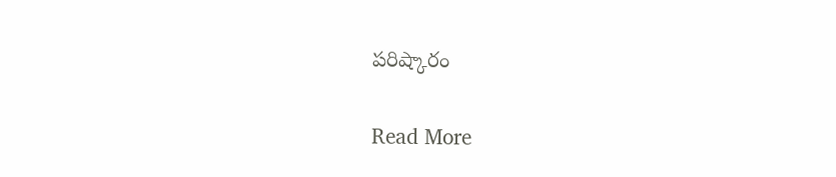పరిష్కారం

Read More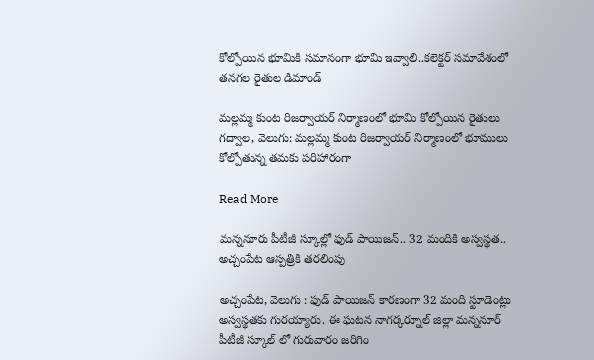కోల్పోయిన భూమికి సమానంగా భూమి ఇవ్వాలి..కలెక్టర్ సమావేశంలో తనగల రైతుల డిమాండ్

మల్లమ్మ కుంట రిజర్వాయర్ నిర్మాణంలో భూమి కోల్పోయిన రైతులు గద్వాల, వెలుగు: మల్లమ్మ కుంట రిజర్వాయర్ నిర్మాణంలో భూములు కోల్పోతున్న తమకు పరిహారంగా

Read More

మన్ననూరు పీటీజీ స్కూల్లో ఫుడ్ పాయిజన్.. 32 మందికి అస్వస్థత.. అచ్చంపేట ఆస్పత్రికి తరలింపు

అచ్చంపేట, వెలుగు : ఫుడ్ పాయిజన్ కారణంగా 32 మంది స్టూడెంట్లు అస్వస్థతకు గురయ్యారు. ఈ ఘటన నాగర్కర్నూల్ జిల్లా మన్ననూర్ పీటీజీ స్కూల్ లో గురువారం జరిగిం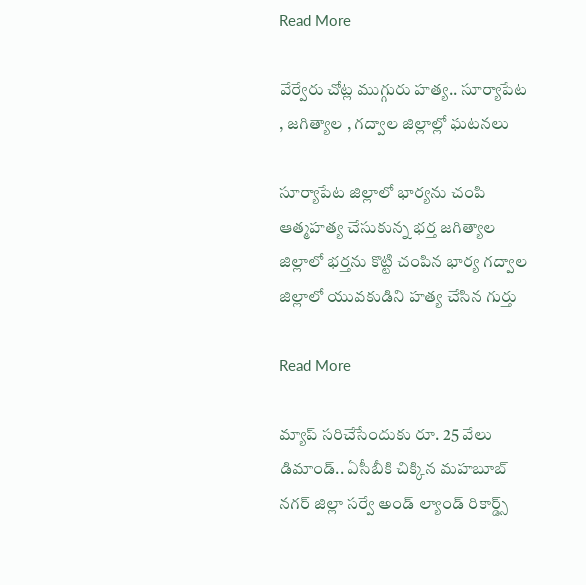Read More

వేర్వేరు చోట్ల ముగ్గురు హత్య.. సూర్యాపేట , జగిత్యాల , గద్వాల జిల్లాల్లో ఘటనలు

సూర్యాపేట జిల్లాలో భార్యను చంపి ఆత్మహత్య చేసుకున్న భర్త జగిత్యాల జిల్లాలో భర్తను కొట్టి చంపిన భార్య గద్వాల జిల్లాలో యువకుడిని హత్య చేసిన గుర్తు

Read More

మ్యాప్ సరిచేసేందుకు రూ. 25 వేలు డిమాండ్.. ఏసీబీకి చిక్కిన మహబూబ్ నగర్ జిల్లా సర్వే అండ్ ల్యాండ్ రికార్డ్స్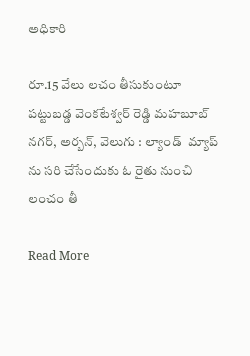అధికారి

రూ.15 వేలు లచం తీసుకుంటూ పట్టుబడ్డ వెంకటేశ్వర్ రెడ్డి మహబూబ్ నగర్, అర్బన్, వెలుగు : ల్యాండ్  మ్యాప్ ను సరి చేసేందుకు ఓ రైతు నుంచి లంచం తీ

Read More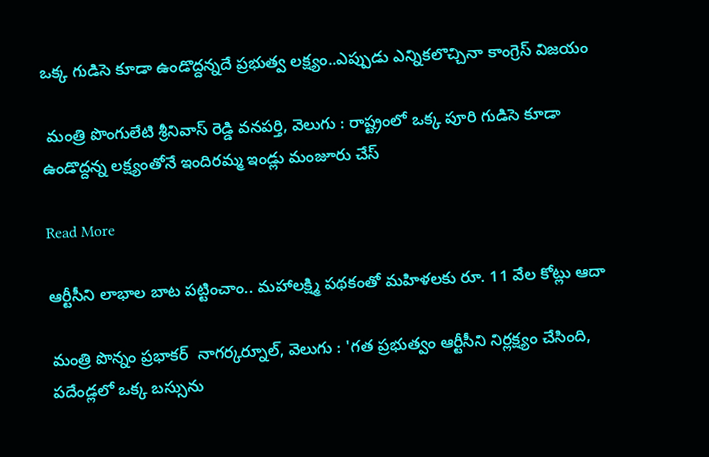ఒక్క గుడిసె కూడా ఉండొద్దన్నదే ప్రభుత్వ లక్ష్యం..ఎప్పుడు ఎన్నికలొచ్చినా కాంగ్రెస్ విజయం

 మంత్రి పొంగులేటి శ్రీనివాస్ రెడ్డి వనపర్తి, వెలుగు : రాష్ట్రంలో ఒక్క పూరి గుడిసె కూడా ఉండొద్దన్న లక్ష్యంతోనే ఇందిరమ్మ ఇండ్లు మంజూరు చేస్

Read More

ఆర్టీసీని లాభాల బాట పట్టించాం.. మహాలక్ష్మి పథకంతో మహిళలకు రూ. 11 వేల కోట్లు ఆదా

మంత్రి పొన్నం ప్రభాకర్  నాగర్కర్నూల్, వెలుగు : 'గత ప్రభుత్వం ఆర్టీసీని నిర్లక్ష్యం చేసింది, పదేండ్లలో ఒక్క బస్సును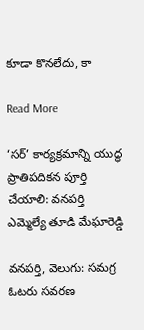కూడా కొనలేదు, కా

Read More

‘సర్’ కార్యక్రమాన్ని యుద్ధ ప్రాతిపదికన పూర్తి చేయాలి: వనపర్తి ఎమ్మెల్యే తూడి మేఘారెడ్డి

వనపర్తి, వెలుగు: సమగ్ర ఓటరు సవరణ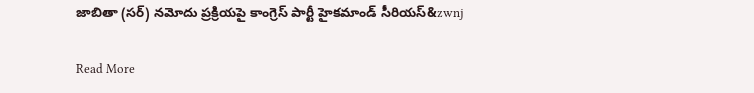జాబితా (సర్) నమోదు ప్రక్రియపై కాంగ్రెస్ పార్టీ హైకమాండ్ సీరియస్‌‌‌‌‌‌‌‌&zwnj

Read More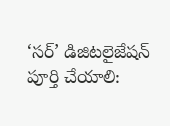‘సర్’ డిజిటలైజేషన్ పూర్తి చేయాలి: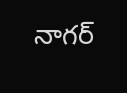నాగర్‌‌‌‌‌‌‌‌‌‌‌‌‌‌‌‌‌‌‌‌‌‌‌‌‌‌‌‌‌‌‌‌‌‌‌‌‌‌‌‌‌‌‌‌‌‌‌‌‌‌‌‌‌‌‌‌‌‌‌‌‌‌‌‌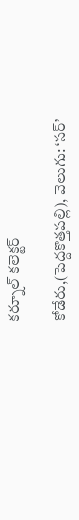కర్నూల్ కలెక్టర్

కోడేరు,(పెద్దకొత్తపల్లి), వెలుగు: ‘సర్’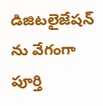డిజిటలైజేషన్ ను వేగంగా పూర్తి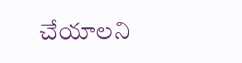చేయాలని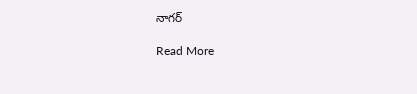నాగర్‌‌‌‌‌‌‌‌‌

Read More